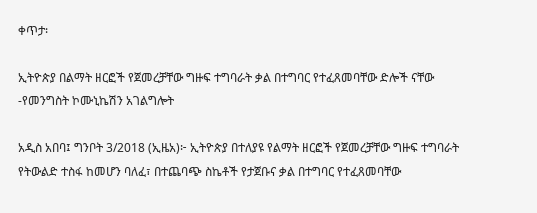ቀጥታ፡

ኢትዮጵያ በልማት ዘርፎች የጀመረቻቸው ግዙፍ ተግባራት ቃል በተግባር የተፈጸመባቸው ድሎች ናቸው -የመንግስት ኮሙኒኬሽን አገልግሎት

አዲስ አበባ፤ ግንቦት 3/2018 (ኢዜአ)፦ ኢትዮጵያ በተለያዩ የልማት ዘርፎች የጀመረቻቸው ግዙፍ ተግባራት የትውልድ ተስፋ ከመሆን ባለፈ፣ በተጨባጭ ስኬቶች የታጀቡና ቃል በተግባር የተፈጸመባቸው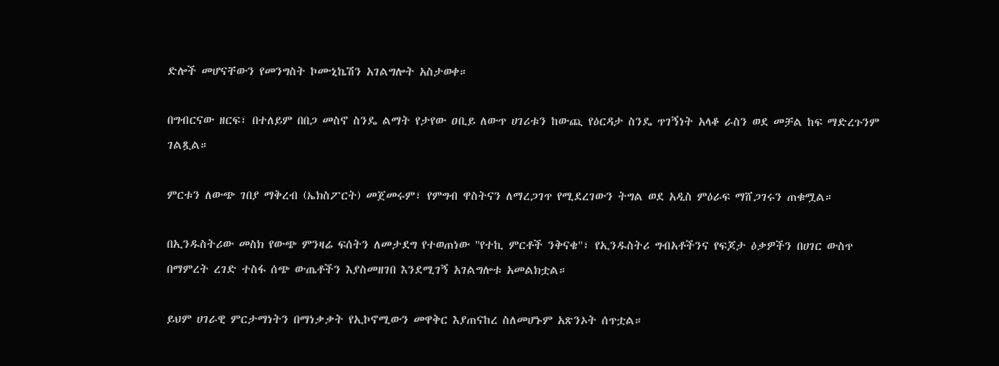ድሎች መሆናቸውን የመንግስት ኮሙኒኬሽን አገልግሎት አስታወቀ።

በግብርናው ዘርፍ፣ በተለይም በበጋ መስኖ ስንዴ ልማት የታየው ዐቢይ ለውጥ ሀገሪቱን ከውጪ የዕርዳታ ስንዴ ጥገኝነት አላቆ ራስን ወደ መቻል ከፍ ማድረጉንም ገልጿል።

ምርቱን ለውጭ ገበያ ማቅረብ (ኤክስፖርት) መጀመሩም፣ የምግብ ዋስትናን ለማረጋገጥ የሚደረገውን ትግል ወደ አዲስ ምዕራፍ ማሸጋገሩን ጠቁሟል።

በኢንዱስትሪው መስክ የውጭ ምንዛሬ ፍሰትን ለመታደግ የተወጠነው "የተኪ ምርቶች ንቅናቄ"፣ የኢንዱስትሪ ግብአቶችንና የፍጆታ ዕቃዎችን በሀገር ውስጥ በማምረት ረገድ ተስፋ ሰጭ ውጤቶችን እያስመዘገበ እንደሚገኝ አገልግሎቱ አመልክቷል።

ይህም ሀገራዊ ምርታማነትን በማነቃቃት የኢኮኖሚውን መዋቅር እያጠናከረ ስለመሆኑም አጽንኦት ሰጥቷል።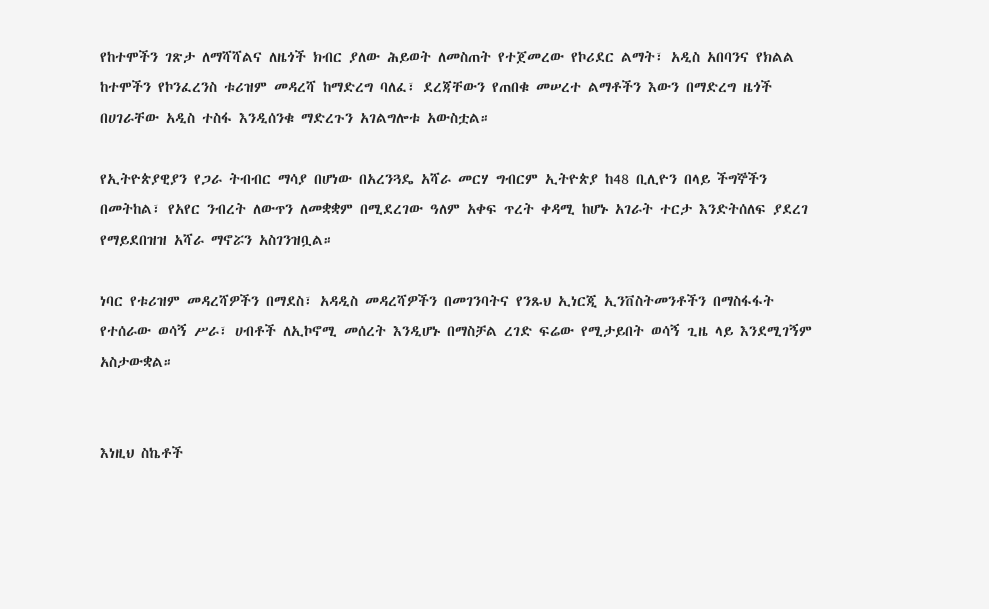የከተሞችን ገጽታ ለማሻሻልና ለዜጎች ክብር ያለው ሕይወት ለመስጠት የተጀመረው የኮሪደር ልማት፣ አዲስ አበባንና የክልል ከተሞችን የኮንፈረንስ ቱሪዝም መዳረሻ ከማድረግ ባለፈ፣ ደረጃቸውን የጠበቁ መሠረተ ልማቶችን እውን በማድረግ ዜጎች በሀገራቸው አዲስ ተስፋ እንዲሰንቁ ማድረጉን አገልግሎቱ አውስቷል።

የኢትዮጵያዊያን የጋራ ትብብር ማሳያ በሆነው በአረንጓዴ አሻራ መርሃ ግብርም ኢትዮጵያ ከ48 ቢሊዮን በላይ ችግኞችን በመትከል፣ የአየር ንብረት ለውጥን ለመቋቋም በሚደረገው ዓለም አቀፍ ጥረት ቀዳሚ ከሆኑ አገራት ተርታ እንድትሰለፍ ያደረገ የማይደበዝዝ አሻራ ማኖሯን አስገንዝቧል።

ነባር የቱሪዝም መዳረሻዎችን በማደስ፣ አዳዲስ መዳረሻዎችን በመገንባትና የንጹህ ኢነርጂ ኢንቨስትመንቶችን በማስፋፋት የተሰራው ወሳኝ ሥራ፣ ሀብቶች ለኢኮኖሚ መሰረት እንዲሆኑ በማስቻል ረገድ ፍሬው የሚታይበት ወሳኝ ጊዜ ላይ እንደሚገኝም አስታውቋል።


እነዚህ ስኬቶች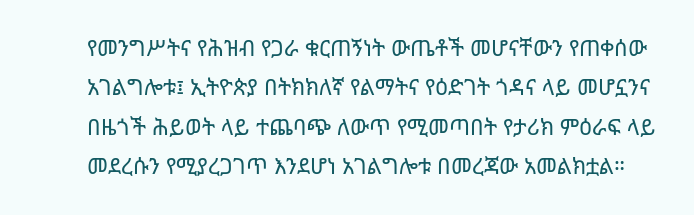የመንግሥትና የሕዝብ የጋራ ቁርጠኝነት ውጤቶች መሆናቸውን የጠቀሰው አገልግሎቱ፤ ኢትዮጵያ በትክክለኛ የልማትና የዕድገት ጎዳና ላይ መሆኗንና በዜጎች ሕይወት ላይ ተጨባጭ ለውጥ የሚመጣበት የታሪክ ምዕራፍ ላይ መደረሱን የሚያረጋገጥ እንደሆነ አገልግሎቱ በመረጃው አመልክቷል።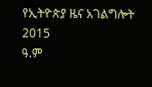የኢትዮጵያ ዜና አገልግሎት
2015
ዓ.ም